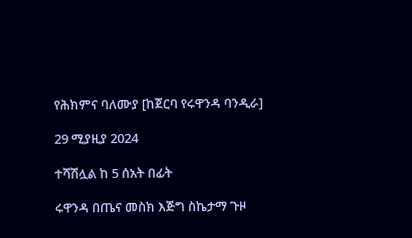የሕክምና ባለሙያ [ከጀርባ የሩዋንዳ ባንዲራ]

29 ሚያዚያ 2024

ተሻሽሏል ከ 5 ሰአት በፊት

ሩዋንዳ በጤና መስክ እጅግ ስኬታማ ጉዞ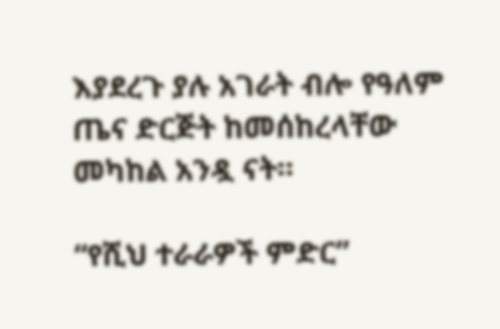እያደረጉ ያሉ አገራት ብሎ የዓለም ጤና ድርጅት ከመሰከረላቸው መካከል አንዷ ናት።

“የሺህ ተራራዎች ምድር”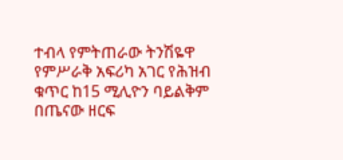ተብላ የምትጠራው ትንሽዬዋ የምሥራቅ አፍሪካ አገር የሕዝብ ቁጥር ከ15 ሚሊዮን ባይልቅም በጤናው ዘርፍ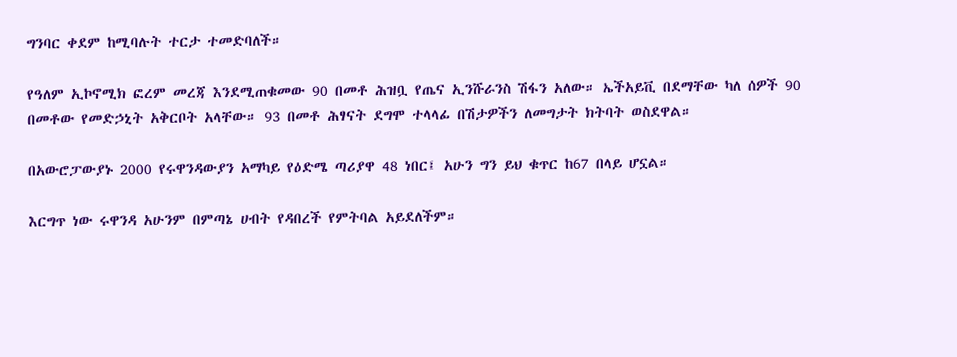ግንባር ቀደም ከሚባሉት ተርታ ተመድባለች።

የዓለም ኢኮኖሚክ ፎረም መረጃ እንደሚጠቁመው 90 በመቶ ሕዝቧ የጤና ኢንሹራንስ ሽፋን አለው። ኤችአይቪ በደማቸው ካለ ሰዎች 90 በመቶው የመድኃኒት አቅርቦት አላቸው። 93 በመቶ ሕፃናት ደግሞ ተላላፊ በሽታዎችን ለመግታት ክትባት ወስደዋል።

በአውሮፓውያኑ 2000 የሩዋንዳውያን አማካይ የዕድሜ ጣሪያዋ 48 ነበር፤ አሁን ግን ይህ ቁጥር ከ67 በላይ ሆኗል።

እርግጥ ነው ሩዋንዳ አሁንም በምጣኔ ሀብት የዳበረች የምትባል አይደለችም።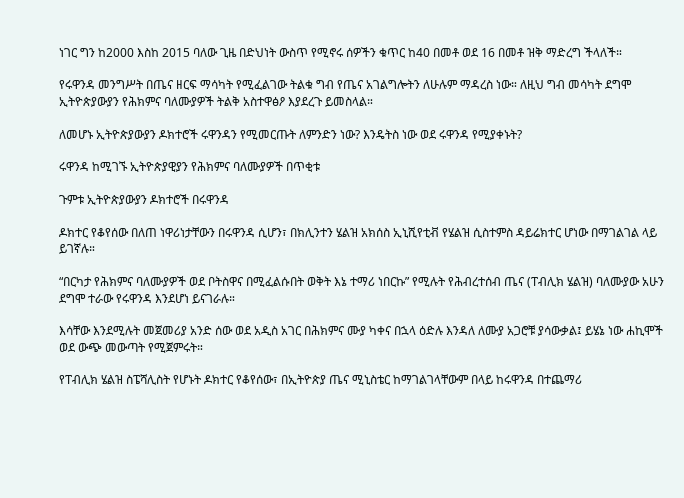ነገር ግን ከ2000 እስከ 2015 ባለው ጊዜ በድህነት ውስጥ የሚኖሩ ሰዎችን ቁጥር ከ40 በመቶ ወደ 16 በመቶ ዝቅ ማድረግ ችላለች።

የሩዋንዳ መንግሥት በጤና ዘርፍ ማሳካት የሚፈልገው ትልቁ ግብ የጤና አገልግሎትን ለሁሉም ማዳረስ ነው። ለዚህ ግብ መሳካት ደግሞ ኢትዮጵያውያን የሕክምና ባለሙያዎች ትልቅ አስተዋፅዖ እያደረጉ ይመስላል።

ለመሆኑ ኢትዮጵያውያን ዶክተሮች ሩዋንዳን የሚመርጡት ለምንድን ነው? እንዴትስ ነው ወደ ሩዋንዳ የሚያቀኑት?

ሩዋንዳ ከሚገኙ ኢትዮጵያዊያን የሕክምና ባለሙያዎች በጥቂቱ

ጉምቱ ኢትዮጵያውያን ዶክተሮች በሩዋንዳ

ዶክተር የቆየሰው በለጠ ነዋሪነታቸውን በሩዋንዳ ሲሆን፣ በክሊንተን ሄልዝ አክሰስ ኢኒሺየቲቭ የሄልዝ ሲስተምስ ዳይሬክተር ሆነው በማገልገል ላይ ይገኛሉ።

“በርካታ የሕክምና ባለሙያዎች ወደ ቦትስዋና በሚፈልሱበት ወቅት እኔ ተማሪ ነበርኩ” የሚሉት የሕብረተሰብ ጤና (ፐብሊክ ሄልዝ) ባለሙያው አሁን ደግሞ ተራው የሩዋንዳ እንደሆነ ይናገራሉ።

እሳቸው እንደሚሉት መጀመሪያ አንድ ሰው ወደ አዲስ አገር በሕክምና ሙያ ካቀና በኋላ ዕድሉ እንዳለ ለሙያ አጋሮቹ ያሳውቃል፤ ይሄኔ ነው ሐኪሞች ወደ ውጭ መውጣት የሚጀምሩት።

የፐብሊክ ሄልዝ ስፔሻሊስት የሆኑት ዶክተር የቆየሰው፣ በኢትዮጵያ ጤና ሚኒስቴር ከማገልገላቸውም በላይ ከሩዋንዳ በተጨማሪ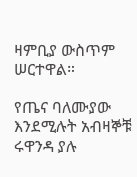ዛምቢያ ውስጥም ሠርተዋል።

የጤና ባለሙያው እንደሚሉት አብዛኞቹ ሩዋንዳ ያሉ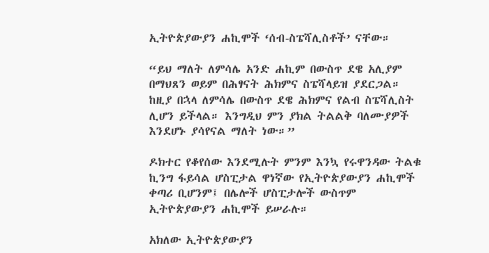ኢትዮጵያውያን ሐኪሞች ‘ሰብ-ስፔሻሊስቶች’ ናቸው።

“ይህ ማለት ለምሳሌ አንድ ሐኪም በውስጥ ደዌ አሊያም በማህጸን ወይም በሕፃናት ሕክምና ስፔሻላይዝ ያደርጋል። ከዚያ በኋላ ለምሳሌ በውስጥ ደዌ ሕክምና የልብ ስፔሻሊስት ሊሆን ይችላል። እንግዲህ ምን ያክል ትልልቅ ባለሙያዎች እንደሆኑ ያሳየናል ማለት ነው።”

ዶክተር የቆየሰው እንደሚሉት ምንም እንኳ የሩዋንዳው ትልቁ ኪንግ ፋይሳል ሆስፒታል ዋነኛው የኢትዮጵያውያን ሐኪሞች ቀጣሪ ቢሆንም፤ በሌሎች ሆስፒታሎች ውስጥም ኢትዮጵያውያን ሐኪሞች ይሠራሉ።

አክለው ኢትዮጵያውያን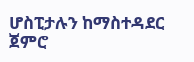ሆስፒታሉን ከማስተዳደር ጀምሮ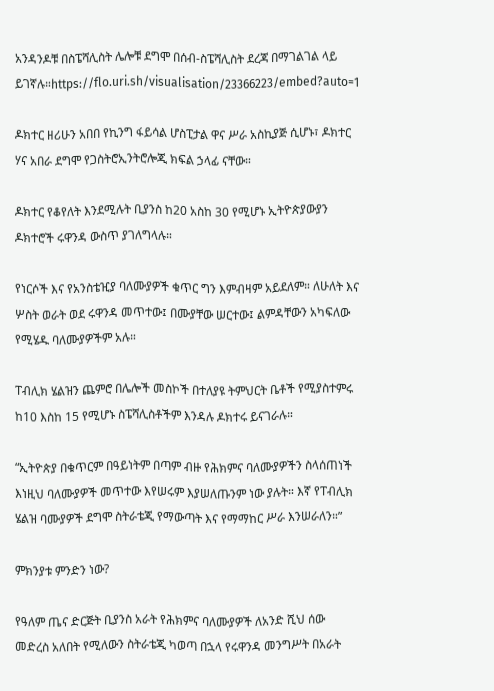አንዳንዶቹ በስፔሻሊስት ሌሎቹ ደግሞ በሰብ-ስፔሻሊስት ደረጃ በማገልገል ላይ ይገኛሉ።https://flo.uri.sh/visualisation/23366223/embed?auto=1

ዶክተር ዘሪሁን አበበ የኪንግ ፋይሳል ሆስፒታል ዋና ሥራ አስኪያጅ ሲሆኑ፣ ዶክተር ሃና አበራ ደግሞ የጋስትሮኢንትሮሎጂ ክፍል ኃላፊ ናቸው።

ዶክተር የቆየለት እንደሚሉት ቢያንስ ከ20 አስከ 30 የሚሆኑ ኢትዮጵያውያን ዶክተሮች ሩዋንዳ ውስጥ ያገለግላሉ።

የነርሶች እና የአንስቴዢያ ባለሙያዎች ቁጥር ግን እምብዛም አይደለም። ለሁለት እና ሦስት ወራት ወደ ሩዋንዳ መጥተው፤ በሙያቸው ሠርተው፤ ልምዳቸውን አካፍለው የሚሄዱ ባለሙያዎችም አሉ።

ፐብሊክ ሄልዝን ጨምሮ በሌሎች መስኮች በተለያዩ ትምህርት ቤቶች የሚያስተምሩ ከ10 እስከ 15 የሚሆኑ ስፔሻሊስቶችም እንዳሉ ዶክተሩ ይናገራሉ።

“ኢትዮጵያ በቁጥርም በዓይነትም በጣም ብዙ የሕክምና ባለሙያዎችን ስላሰጠነች እነዚህ ባለሙያዎች መጥተው እየሠሩም እያሠለጡንም ነው ያሉት። እኛ የፐብሊክ ሄልዝ ባሙያዎች ደግሞ ስትራቴጂ የማውጣት እና የማማከር ሥራ እንሠራለን።”

ምክንያቱ ምንድን ነው?

የዓለም ጤና ድርጅት ቢያንስ አራት የሕክምና ባለሙያዎች ለአንድ ሺህ ሰው መድረስ አለበት የሚለውን ስትራቴጂ ካወጣ በኋላ የሩዋንዳ መንግሥት በአራት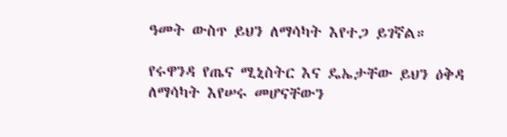ዓመት ውስጥ ይህን ለማሳካት እየተጋ ይገኛል።

የሩዋንዳ የጤና ሚኒስትር እና ዴኤታቸው ይህን ዕቅዳ ለማሳካት እየሠሩ መሆናቸውን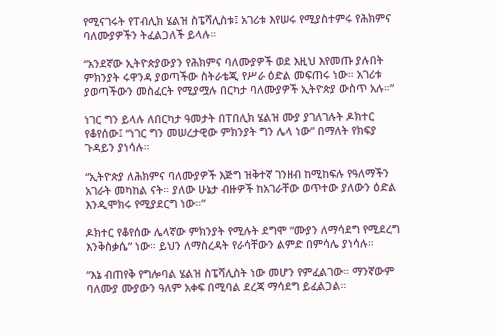የሚናገሩት የፐብሊክ ሄልዝ ስፔሻሊስቱ፤ አገሪቱ እየሠሩ የሚያስተምሩ የሕክምና ባለሙያዎችን ትፈልጋለች ይላሉ።

“አንደኛው ኢትዮጵያውያን የሕክምና ባለሙያዎች ወደ እዚህ እየመጡ ያሉበት ምክንያት ሩዋንዳ ያወጣችው ስትራቴጂ የሥራ ዕድል መፍጠሩ ነው። አገሪቱ ያወጣችውን መስፈርት የሚያሟሉ በርካታ ባለሙያዎች ኢትዮጵያ ውስጥ አሉ።”

ነገር ግን ይላሉ ለበርካታ ዓመታት በፐበሊክ ሄልዝ ሙያ ያገለገሉት ዶክተር የቆየሰው፤ “ነገር ግን መሠረታዊው ምክንያት ግን ሌላ ነው” በማለት የክፍያ ጉዳይን ያነሳሉ።

“ኢትዮጵያ ለሕክምና ባለሙያዎች እጅግ ዝቅተኛ ገንዘብ ከሚከፍሉ የዓለማችን አገራት መካከል ናት። ያለው ሁኔታ ብዙዎች ከአገራቸው ወጥተው ያለውን ዕድል እንዲሞክሩ የሚያደርግ ነው።”

ዶክተር የቆየሰው ሌላኛው ምክንያት የሚሉት ደግሞ “ሙያን ለማሳደግ የሚደረግ እንቅስቃሴ” ነው። ይህን ለማስረዳት የራሳቸውን ልምድ በምሳሌ ያነሳሉ።

“እኔ ብጠየቅ የግሎባል ሄልዝ ስፔሻሊስት ነው መሆን የምፈልገው። ማንኛውም ባለሙያ ሙያውን ዓለም አቀፍ በሚባል ደረጃ ማሳደግ ይፈልጋል።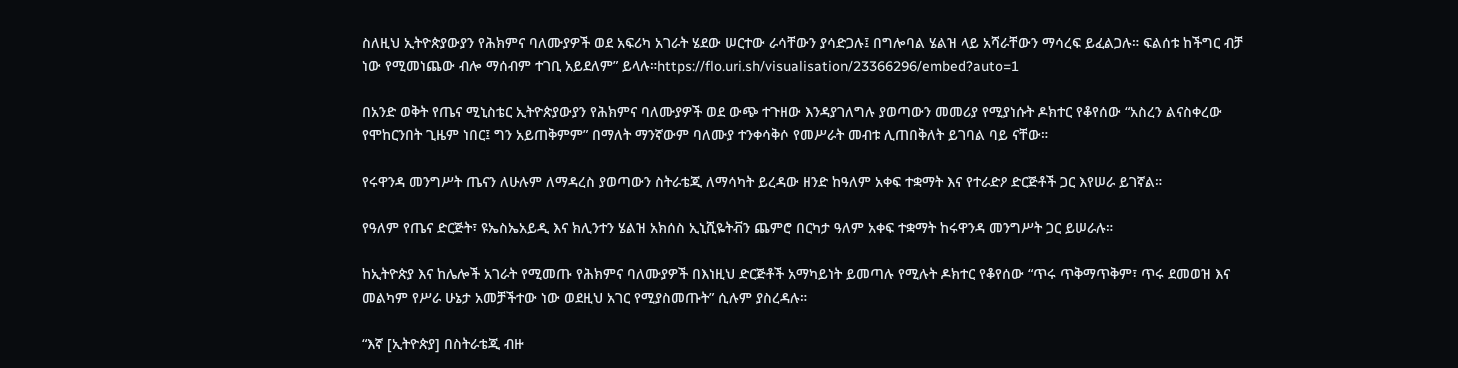ስለዚህ ኢትዮጵያውያን የሕክምና ባለሙያዎች ወደ አፍሪካ አገራት ሄደው ሠርተው ራሳቸውን ያሳድጋሉ፤ በግሎባል ሄልዝ ላይ አሻራቸውን ማሳረፍ ይፈልጋሉ። ፍልሰቱ ከችግር ብቻ ነው የሚመነጨው ብሎ ማሰብም ተገቢ አይደለም” ይላሉ።https://flo.uri.sh/visualisation/23366296/embed?auto=1

በአንድ ወቅት የጤና ሚኒስቴር ኢትዮጵያውያን የሕክምና ባለሙያዎች ወደ ውጭ ተጉዘው እንዳያገለግሉ ያወጣውን መመሪያ የሚያነሱት ዶክተር የቆየሰው “አስረን ልናስቀረው የሞከርንበት ጊዜም ነበር፤ ግን አይጠቅምም” በማለት ማንኛውም ባለሙያ ተንቀሳቅሶ የመሥራት መብቱ ሊጠበቅለት ይገባል ባይ ናቸው።

የሩዋንዳ መንግሥት ጤናን ለሁሉም ለማዳረስ ያወጣውን ስትራቴጂ ለማሳካት ይረዳው ዘንድ ከዓለም አቀፍ ተቋማት እና የተራድዖ ድርጅቶች ጋር እየሠራ ይገኛል።

የዓለም የጤና ድርጅት፣ ዩኤስኤአይዲ እና ክሊንተን ሄልዝ አክሰስ ኢኒሺዬትቭን ጨምሮ በርካታ ዓለም አቀፍ ተቋማት ከሩዋንዳ መንግሥት ጋር ይሠራሉ።

ከኢትዮጵያ እና ከሌሎች አገራት የሚመጡ የሕክምና ባለሙያዎች በእነዚህ ድርጅቶች አማካይነት ይመጣሉ የሚሉት ዶክተር የቆየሰው “ጥሩ ጥቅማጥቅም፣ ጥሩ ደመወዝ እና መልካም የሥራ ሁኔታ አመቻችተው ነው ወደዚህ አገር የሚያስመጡት” ሲሉም ያስረዳሉ።

“እኛ [ኢትዮጵያ] በስትራቴጂ ብዙ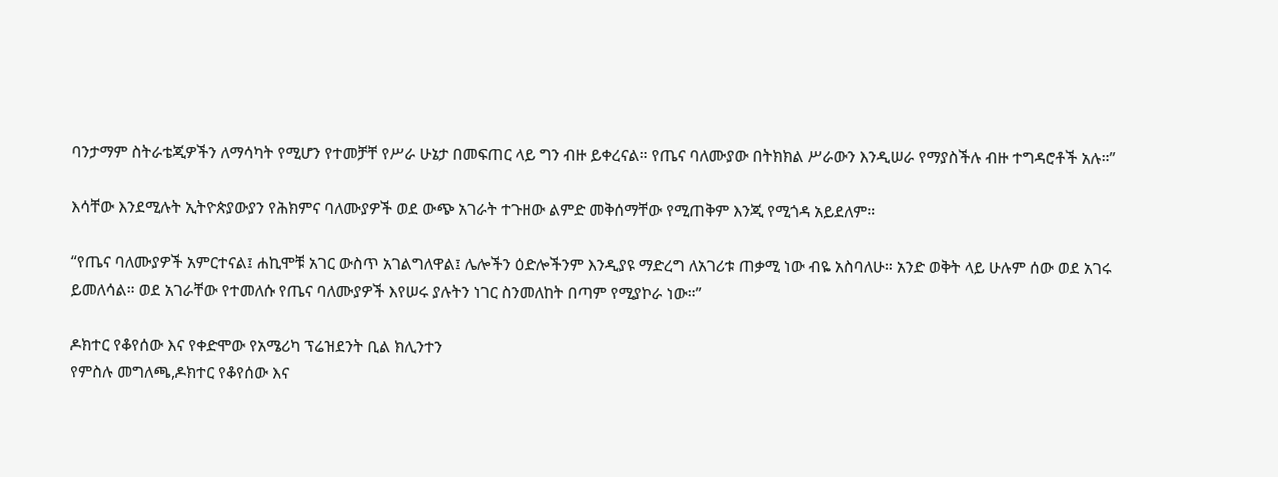ባንታማም ስትራቴጂዎችን ለማሳካት የሚሆን የተመቻቸ የሥራ ሁኔታ በመፍጠር ላይ ግን ብዙ ይቀረናል። የጤና ባለሙያው በትክክል ሥራውን እንዲሠራ የማያስችሉ ብዙ ተግዳሮቶች አሉ።”

እሳቸው እንደሚሉት ኢትዮጵያውያን የሕክምና ባለሙያዎች ወደ ውጭ አገራት ተጉዘው ልምድ መቅሰማቸው የሚጠቅም እንጂ የሚጎዳ አይደለም።

“የጤና ባለሙያዎች አምርተናል፤ ሐኪሞቹ አገር ውስጥ አገልግለዋል፤ ሌሎችን ዕድሎችንም እንዲያዩ ማድረግ ለአገሪቱ ጠቃሚ ነው ብዬ አስባለሁ። አንድ ወቅት ላይ ሁሉም ሰው ወደ አገሩ ይመለሳል። ወደ አገራቸው የተመለሱ የጤና ባለሙያዎች እየሠሩ ያሉትን ነገር ስንመለከት በጣም የሚያኮራ ነው።”

ዶክተር የቆየሰው እና የቀድሞው የአሜሪካ ፕሬዝደንት ቢል ክሊንተን
የምስሉ መግለጫ,ዶክተር የቆየሰው እና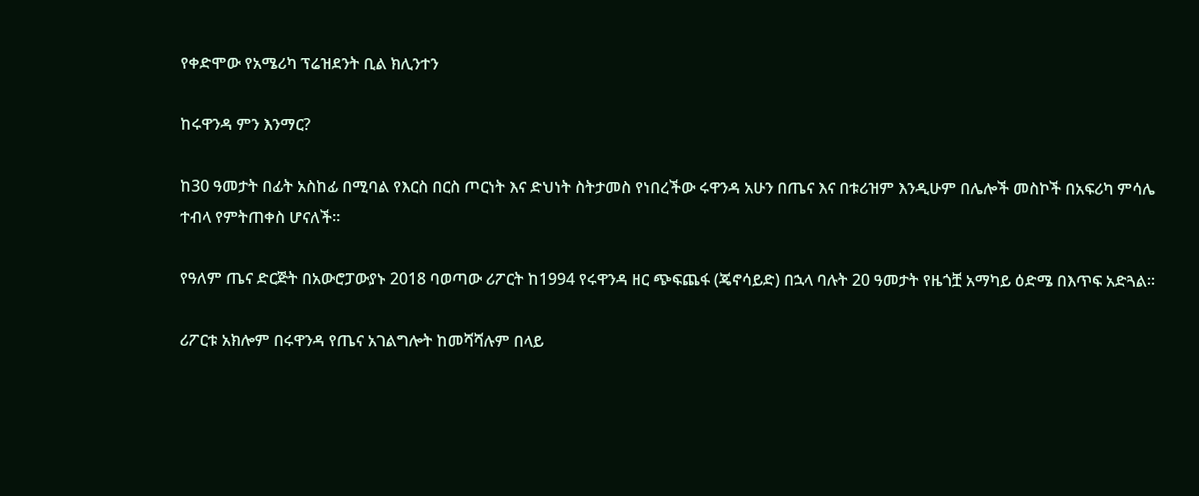የቀድሞው የአሜሪካ ፕሬዝደንት ቢል ክሊንተን

ከሩዋንዳ ምን እንማር?

ከ30 ዓመታት በፊት አስከፊ በሚባል የእርስ በርስ ጦርነት እና ድህነት ስትታመስ የነበረችው ሩዋንዳ አሁን በጤና እና በቱሪዝም እንዲሁም በሌሎች መስኮች በአፍሪካ ምሳሌ ተብላ የምትጠቀስ ሆናለች።

የዓለም ጤና ድርጅት በአውሮፓውያኑ 2018 ባወጣው ሪፖርት ከ1994 የሩዋንዳ ዘር ጭፍጨፋ (ጄኖሳይድ) በኋላ ባሉት 20 ዓመታት የዜጎቿ አማካይ ዕድሜ በእጥፍ አድጓል።

ሪፖርቱ አክሎም በሩዋንዳ የጤና አገልግሎት ከመሻሻሉም በላይ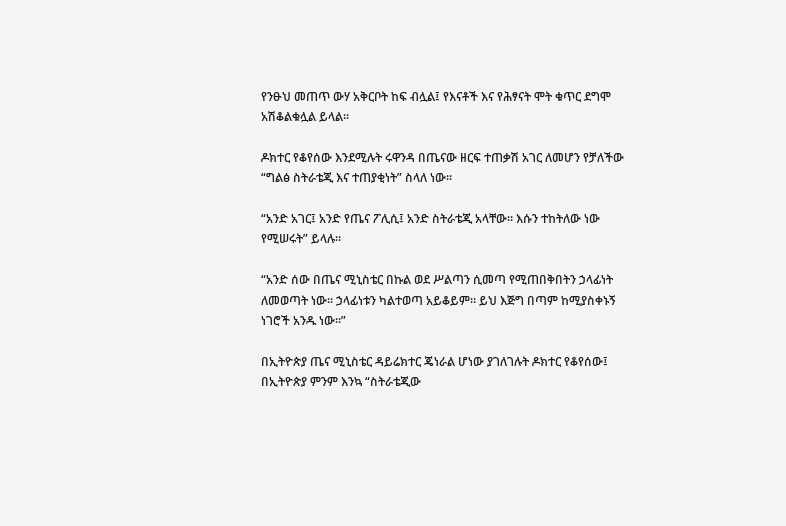የንፁህ መጠጥ ውሃ አቅርቦት ከፍ ብሏል፤ የእናቶች እና የሕፃናት ሞት ቁጥር ደግሞ አሽቆልቁሏል ይላል።

ዶክተር የቆየሰው እንደሚሉት ሩዋንዳ በጤናው ዘርፍ ተጠቃሽ አገር ለመሆን የቻለችው “ግልፅ ስትራቴጂ እና ተጠያቂነት” ስላለ ነው።

“አንድ አገር፤ አንድ የጤና ፖሊሲ፤ አንድ ስትራቴጂ አላቸው። እሱን ተከትለው ነው የሚሠሩት” ይላሉ።

“አንድ ሰው በጤና ሚኒስቴር በኩል ወደ ሥልጣን ሲመጣ የሚጠበቅበትን ኃላፊነት ለመወጣት ነው። ኃላፊነቱን ካልተወጣ አይቆይም። ይህ እጅግ በጣም ከሚያስቀኑኝ ነገሮች አንዱ ነው።”

በኢትዮጵያ ጤና ሚኒስቴር ዳይሬክተር ጄነራል ሆነው ያገለገሉት ዶክተር የቆየሰው፤ በኢትዮጵያ ምንም እንኳ “ስትራቴጂው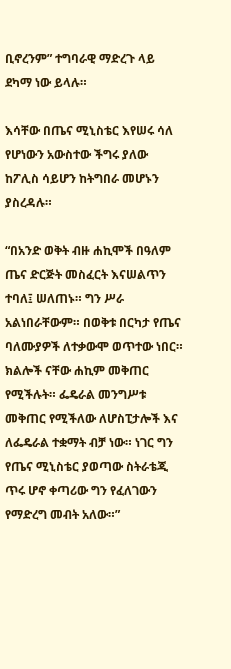ቢኖረንም” ተግባራዊ ማድረጉ ላይ ደካማ ነው ይላሉ።

እሳቸው በጤና ሚኒስቴር እየሠሩ ሳለ የሆነውን አውስተው ችግሩ ያለው ከፖሊስ ሳይሆን ከትግበራ መሆኑን ያስረዳሉ።

“በአንድ ወቅት ብዙ ሐኪሞች በዓለም ጤና ድርጅት መስፈርት እናሠልጥን ተባለ፤ ሠለጠኑ። ግን ሥራ አልነበራቸውም። በወቅቱ በርካታ የጤና ባለሙያዎች ለተቃውሞ ወጥተው ነበር። ክልሎች ናቸው ሐኪም መቅጠር የሚችሉት። ፌዴራል መንግሥቱ መቅጠር የሚችለው ለሆስፒታሎች እና ለፌዴራል ተቋማት ብቻ ነው። ነገር ግን የጤና ሚኒስቴር ያወጣው ስትራቴጂ ጥሩ ሆኖ ቀጣሪው ግን የፈለገውን የማድረግ መብት አለው።”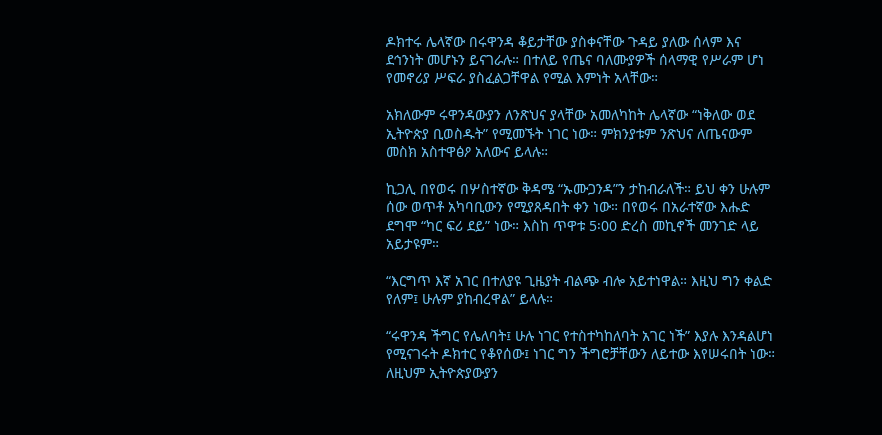ዶክተሩ ሌላኛው በሩዋንዳ ቆይታቸው ያስቀናቸው ጉዳይ ያለው ሰላም እና ደኅንነት መሆኑን ይናገራሉ። በተለይ የጤና ባለሙያዎች ሰላማዊ የሥራም ሆነ የመኖሪያ ሥፍራ ያስፈልጋቸዋል የሚል እምነት አላቸው።

አክለውም ሩዋንዳውያን ለንጽህና ያላቸው አመለካከት ሌላኛው “ነቅለው ወደ ኢትዮጵያ ቢወስዱት” የሚመኙት ነገር ነው። ምክንያቱም ንጽህና ለጤናውም መስክ አስተዋፅዖ አለውና ይላሉ።

ኪጋሊ በየወሩ በሦስተኛው ቅዳሜ “ኡሙጋንዳ”ን ታከብራለች። ይህ ቀን ሁሉም ሰው ወጥቶ አካባቢውን የሚያጸዳበት ቀን ነው። በየወሩ በአራተኛው እሑድ ደግሞ “ካር ፍሪ ደይ” ነው። እስከ ጥዋቱ 5፡00 ድረስ መኪኖች መንገድ ላይ አይታዩም።

“እርግጥ እኛ አገር በተለያዩ ጊዜያት ብልጭ ብሎ አይተነዋል። እዚህ ግን ቀልድ የለም፤ ሁሉም ያከብረዋል” ይላሉ።

“ሩዋንዳ ችግር የሌለባት፤ ሁሉ ነገር የተስተካከለባት አገር ነች” እያሉ እንዳልሆነ የሚናገሩት ዶክተር የቆየሰው፤ ነገር ግን ችግሮቻቸውን ለይተው እየሠሩበት ነው። ለዚህም ኢትዮጵያውያን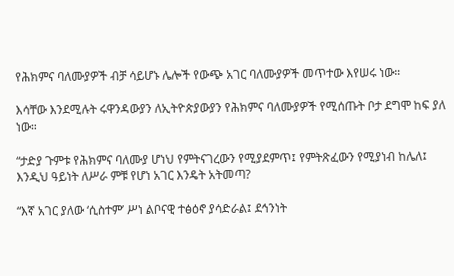የሕክምና ባለሙያዎች ብቻ ሳይሆኑ ሌሎች የውጭ አገር ባለሙያዎች መጥተው እየሠሩ ነው።

እሳቸው እንደሚሉት ሩዋንዳውያን ለኢትዮጵያውያን የሕክምና ባለሙያዎች የሚሰጡት ቦታ ደግሞ ከፍ ያለ ነው።

“ታድያ ጉምቱ የሕክምና ባለሙያ ሆነህ የምትናገረውን የሚያደምጥ፤ የምትጽፈውን የሚያነብ ከሌለ፤ እንዲህ ዓይነት ለሥራ ምቹ የሆነ አገር እንዴት አትመጣ?

“እኛ አገር ያለው ‘ሲስተም’ ሥነ ልቦናዊ ተፅዕኖ ያሳድራል፤ ደኅንነት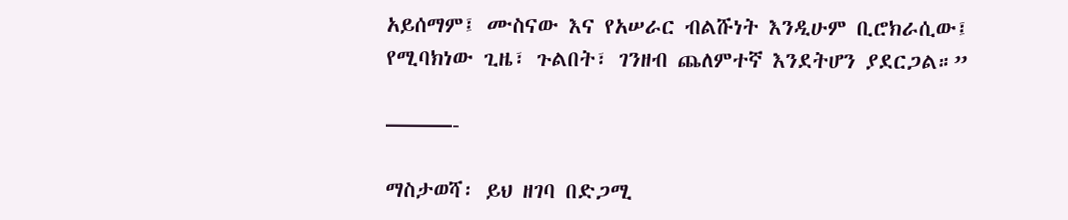አይሰማም፤ ሙስናው እና የአሠራር ብልሹነት እንዲሁም ቢሮክራሲው፤ የሚባክነው ጊዜ፣ ጉልበት፣ ገንዘብ ጨለምተኛ እንደትሆን ያደርጋል።”

———-

ማስታወሻ፡ ይህ ዘገባ በድጋሚ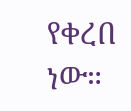የቀረበ ነው።